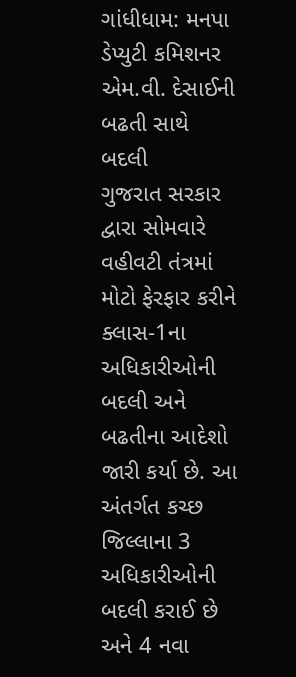ગાંધીધામ: મનપા ડેપ્યુટી કમિશનર એમ.વી. દેસાઈની બઢતી સાથે બદલી
ગુજરાત સરકાર દ્વારા સોમવારે વહીવટી તંત્રમાં મોટો ફેરફાર કરીને ક્લાસ-1ના અધિકારીઓની બદલી અને બઢતીના આદેશો જારી કર્યા છે. આ અંતર્ગત કચ્છ જિલ્લાના 3 અધિકારીઓની બદલી કરાઈ છે અને 4 નવા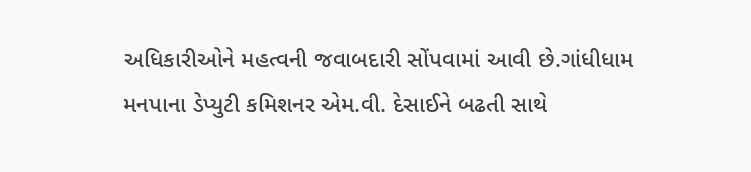અધિકારીઓને મહત્વની જવાબદારી સોંપવામાં આવી છે.ગાંધીધામ મનપાના ડેપ્યુટી કમિશનર એમ.વી. દેસાઈને બઢતી સાથે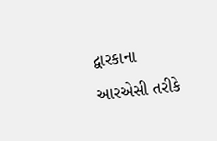દ્વારકાના આરએસી તરીકે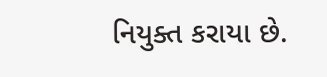નિયુક્ત કરાયા છે.